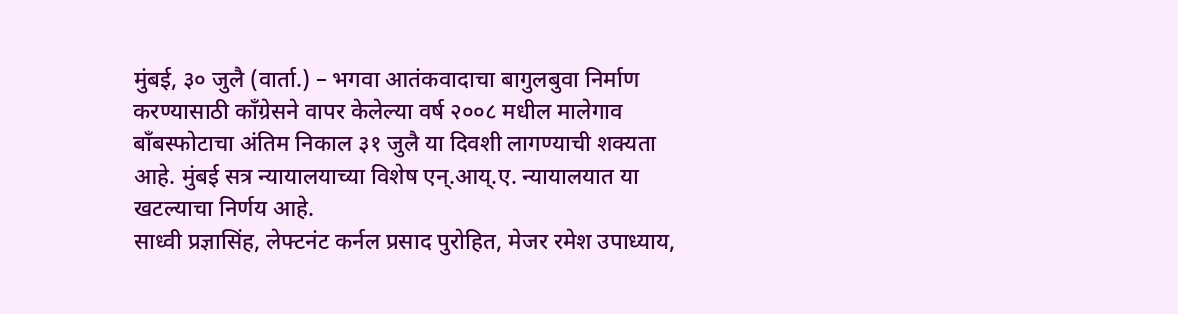मुंबई, ३० जुलै (वार्ता.) – भगवा आतंकवादाचा बागुलबुवा निर्माण करण्यासाठी काँग्रेसने वापर केलेल्या वर्ष २००८ मधील मालेगाव बाँबस्फोटाचा अंतिम निकाल ३१ जुलै या दिवशी लागण्याची शक्यता आहे. मुंबई सत्र न्यायालयाच्या विशेष एन्.आय्.ए. न्यायालयात या खटल्याचा निर्णय आहे.
साध्वी प्रज्ञासिंह, लेफ्टनंट कर्नल प्रसाद पुरोहित, मेजर रमेश उपाध्याय,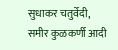सुधाकर चतुर्वेदी, समीर कुळकर्णी आदी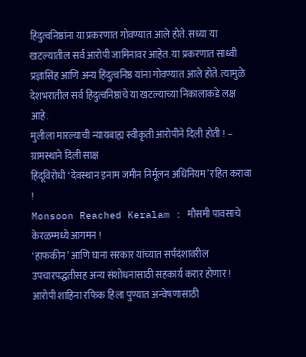हिंदुत्वनिष्ठांना या प्रकरणात गोवण्यात आले होते. सध्या या खटल्यातील सर्व आरोपी जामिनावर आहेत. या प्रकरणात साध्वी प्रज्ञासिंह आणि अन्य हिंदुत्वनिष्ठ यांना गोवण्यात आले होते. त्यामुळे देशभरातील सर्व हिंदुत्वनिष्ठांचे या खटल्याच्या निकालाकडे लक्ष आहे.
मुलीला मारल्याची न्यायबाह्य स्वीकृती आरोपीने दिली होती ! – ग्रामस्थाने दिली साक्ष
हिंदूविरोधी ‘देवस्थान इनाम जमीन निर्मूलन अधिनियम’ रहित करावा !
Monsoon Reached Keralam : मौसमी पावसाचे केरळम्मध्ये आगमन !
‘हाफकीन’ आणि घाना सरकार यांच्यात सर्पदंशावरील उपचारपद्धतीसह अन्य संशोधनासाठी सहकार्य करार होणार !
आरोपी शाहिना रफिक हिला पुण्यात अन्वेषणासाठी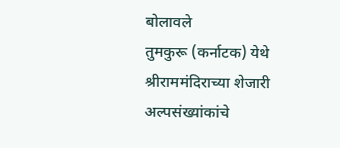बोलावले
तुमकुरू (कर्नाटक) येथे श्रीराममंदिराच्या शेजारी अल्पसंख्यांकांचे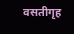वसतीगृह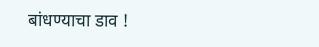बांधण्याचा डाव !